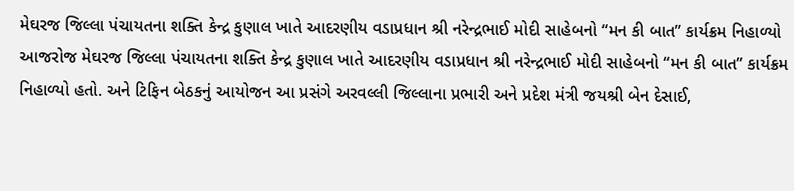મેઘરજ જિલ્લા પંચાયતના શક્તિ કેન્દ્ર કુણાલ ખાતે આદરણીય વડાપ્રધાન શ્રી નરેન્દ્રભાઈ મોદી સાહેબનો “મન કી બાત” કાર્યક્રમ નિહાળ્યો
આજરોજ મેઘરજ જિલ્લા પંચાયતના શક્તિ કેન્દ્ર કુણાલ ખાતે આદરણીય વડાપ્રધાન શ્રી નરેન્દ્રભાઈ મોદી સાહેબનો “મન કી બાત” કાર્યક્રમ નિહાળ્યો હતો. અને ટિફિન બેઠકનું આયોજન આ પ્રસંગે અરવલ્લી જિલ્લાના પ્રભારી અને પ્રદેશ મંત્રી જયશ્રી બેન દેસાઈ,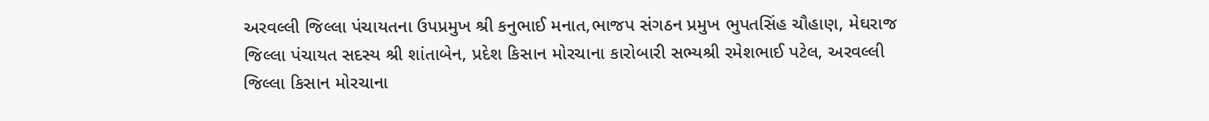અરવલ્લી જિલ્લા પંચાયતના ઉપપ્રમુખ શ્રી કનુભાઈ મનાત,ભાજપ સંગઠન પ્રમુખ ભુપતસિંહ ચૌહાણ, મેઘરાજ જિલ્લા પંચાયત સદસ્ય શ્રી શાંતાબેન, પ્રદેશ કિસાન મોરચાના કારોબારી સભ્યશ્રી રમેશભાઈ પટેલ, અરવલ્લી જિલ્લા કિસાન મોરચાના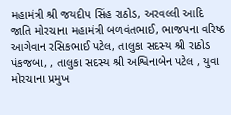મહામંત્રી શ્રી જયદીપ સિંહ રાઠોડ, અરવલ્લી આદિ જાતિ મોરચાના મહામંત્રી બળવંતભાઈ, ભાજપના વરિષ્ઠ આગેવાન રસિકભાઈ પટેલ, તાલુકા સદસ્ય શ્રી રાઠોડ પંકજબા, , તાલુકા સદસ્ય શ્રી અશ્વિનાબેન પટેલ , યુવા મોરચાના પ્રમુખ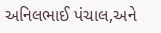અનિલભાઈ પંચાલ,અને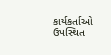કાર્યકર્તાઓ ઉપસ્થિત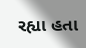રહ્યા હતા